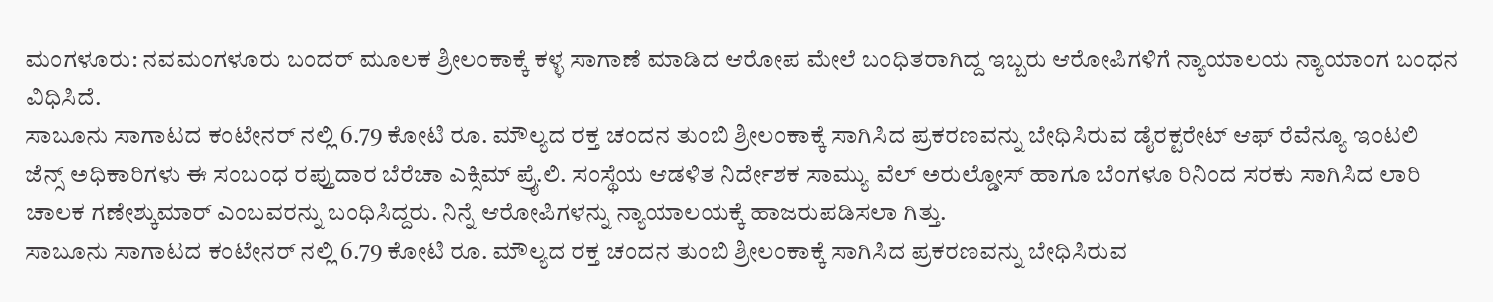ಮಂಗಳೂರು: ನವಮಂಗಳೂರು ಬಂದರ್ ಮೂಲಕ ಶ್ರೀಲಂಕಾಕ್ಕೆ ಕಳ್ಳ ಸಾಗಾಣೆ ಮಾಡಿದ ಆರೋಪ ಮೇಲೆ ಬಂಧಿತರಾಗಿದ್ದ ಇಬ್ಬರು ಆರೋಪಿಗಳಿಗೆ ನ್ಯಾಯಾಲಯ ನ್ಯಾಯಾಂಗ ಬಂಧನ ವಿಧಿಸಿದೆ.
ಸಾಬೂನು ಸಾಗಾಟದ ಕಂಟೇನರ್ ನಲ್ಲಿ 6.79 ಕೋಟಿ ರೂ. ಮೌಲ್ಯದ ರಕ್ತ ಚಂದನ ತುಂಬಿ ಶ್ರೀಲಂಕಾಕ್ಕೆ ಸಾಗಿಸಿದ ಪ್ರಕರಣವನ್ನು ಬೇಧಿಸಿರುವ ಡೈರಕ್ಟರೇಟ್ ಆಫ್ ರೆವೆನ್ಯೂ ಇಂಟಲಿ ಜೆನ್ಸ್ ಅಧಿಕಾರಿಗಳು ಈ ಸಂಬಂಧ ರಪ್ತುದಾರ ಬೆರೆಚಾ ಎಕ್ಸಿಮ್ ಪ್ರೈ.ಲಿ. ಸಂಸ್ಥೆಯ ಆಡಳಿತ ನಿರ್ದೇಶಕ ಸಾಮ್ಯು ವೆಲ್ ಅರುಲ್ಡೋಸ್ ಹಾಗೂ ಬೆಂಗಳೂ ರಿನಿಂದ ಸರಕು ಸಾಗಿಸಿದ ಲಾರಿ ಚಾಲಕ ಗಣೇಶ್ಕುಮಾರ್ ಎಂಬವರನ್ನು ಬಂಧಿಸಿದ್ದರು. ನಿನ್ನೆ ಆರೋಪಿಗಳನ್ನು ನ್ಯಾಯಾಲಯಕ್ಕೆ ಹಾಜರುಪಡಿಸಲಾ ಗಿತ್ತು.
ಸಾಬೂನು ಸಾಗಾಟದ ಕಂಟೇನರ್ ನಲ್ಲಿ 6.79 ಕೋಟಿ ರೂ. ಮೌಲ್ಯದ ರಕ್ತ ಚಂದನ ತುಂಬಿ ಶ್ರೀಲಂಕಾಕ್ಕೆ ಸಾಗಿಸಿದ ಪ್ರಕರಣವನ್ನು ಬೇಧಿಸಿರುವ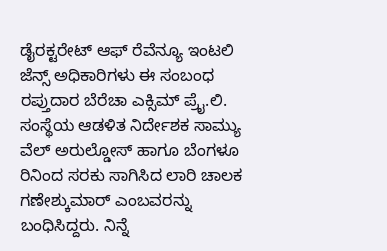ಡೈರಕ್ಟರೇಟ್ ಆಫ್ ರೆವೆನ್ಯೂ ಇಂಟಲಿ ಜೆನ್ಸ್ ಅಧಿಕಾರಿಗಳು ಈ ಸಂಬಂಧ ರಪ್ತುದಾರ ಬೆರೆಚಾ ಎಕ್ಸಿಮ್ ಪ್ರೈ.ಲಿ. ಸಂಸ್ಥೆಯ ಆಡಳಿತ ನಿರ್ದೇಶಕ ಸಾಮ್ಯು ವೆಲ್ ಅರುಲ್ಡೋಸ್ ಹಾಗೂ ಬೆಂಗಳೂ ರಿನಿಂದ ಸರಕು ಸಾಗಿಸಿದ ಲಾರಿ ಚಾಲಕ ಗಣೇಶ್ಕುಮಾರ್ ಎಂಬವರನ್ನು ಬಂಧಿಸಿದ್ದರು. ನಿನ್ನೆ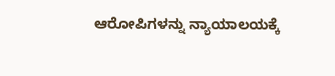ಆರೋಪಿಗಳನ್ನು ನ್ಯಾಯಾಲಯಕ್ಕೆ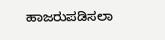ಹಾಜರುಪಡಿಸಲಾ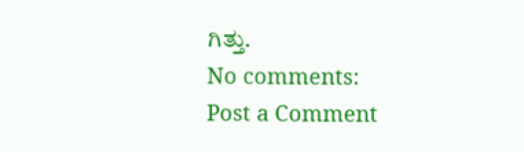ಗಿತ್ತು.
No comments:
Post a Comment